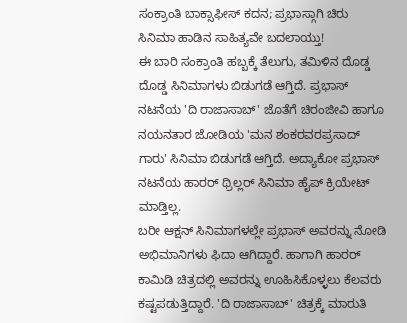ಸಂಕ್ರಾಂತಿ ಬಾಕ್ಸಾಫೀಸ್ ಕದನ; ಪ್ರಭಾಸ್ಗಾಗಿ ಚಿರು ಸಿನಿಮಾ ಹಾಡಿನ ಸಾಹಿತ್ಯವೇ ಬದಲಾಯ್ತು!
ಈ ಬಾರಿ ಸಂಕ್ರಾಂತಿ ಹಬ್ಬಕ್ಕೆ ತೆಲುಗು, ತಮಿಳಿನ ದೊಡ್ಡ ದೊಡ್ಡ ಸಿನಿಮಾಗಳು ಬಿಡುಗಡೆ ಆಗ್ತಿದೆ. ಪ್ರಭಾಸ್ ನಟನೆಯ 'ದಿ ರಾಜಾಸಾಬ್' ಜೊತೆಗೆ ಚಿರಂಜೀವಿ ಹಾಗೂ ನಯನತಾರ ಜೋಡಿಯ 'ಮನ ಶಂಕರವರಪ್ರಸಾದ್ ಗಾರು' ಸಿನಿಮಾ ಬಿಡುಗಡೆ ಆಗ್ತಿದೆ. ಅದ್ಯಾಕೋ ಪ್ರಭಾಸ್ ನಟನೆಯ ಹಾರರ್ ಥ್ರಿಲ್ಲರ್ ಸಿನಿಮಾ ಹೈಪ್ ಕ್ರಿಯೇಟ್ ಮಾಡ್ತಿಲ್ಲ.
ಬರೀ ಆಕ್ಷನ್ ಸಿನಿಮಾಗಳಲ್ಲೇ ಪ್ರಭಾಸ್ ಅವರನ್ನು ನೋಡಿ ಅಭಿಮಾನಿಗಳು ಫಿದಾ ಆಗಿದ್ದಾರೆ. ಹಾಗಾಗಿ ಹಾರರ್ ಕಾಮಿಡಿ ಚಿತ್ರದಲ್ಲಿ ಅವರನ್ನು ಊಹಿಸಿಕೊಳ್ಳಲು ಕೆಲವರು ಕಷ್ಟಪಡುತ್ತಿದ್ದಾರೆ. 'ದಿ ರಾಜಾಸಾಬ್' ಚಿತ್ರಕ್ಕೆ ಮಾರುತಿ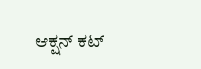ಆಕ್ಷನ್ ಕಟ್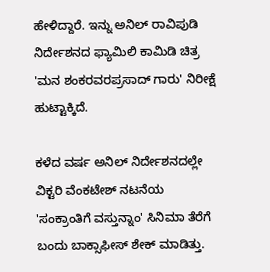ಹೇಳಿದ್ದಾರೆ. ಇನ್ನು ಅನಿಲ್ ರಾವಿಪುಡಿ ನಿರ್ದೇಶನದ ಫ್ಯಾಮಿಲಿ ಕಾಮಿಡಿ ಚಿತ್ರ 'ಮನ ಶಂಕರವರಪ್ರಸಾದ್ ಗಾರು' ನಿರೀಕ್ಷೆ ಹುಟ್ಟಾಕ್ಕಿದೆ.

ಕಳೆದ ವರ್ಷ ಅನಿಲ್ ನಿರ್ದೇಶನದಲ್ಲೇ ವಿಕ್ಟರಿ ವೆಂಕಟೇಶ್ ನಟನೆಯ 'ಸಂಕ್ರಾಂತಿಗೆ ವಸ್ತುನ್ನಾಂ' ಸಿನಿಮಾ ತೆರೆಗೆ ಬಂದು ಬಾಕ್ಸಾಫೀಸ್ ಶೇಕ್ ಮಾಡಿತ್ತು.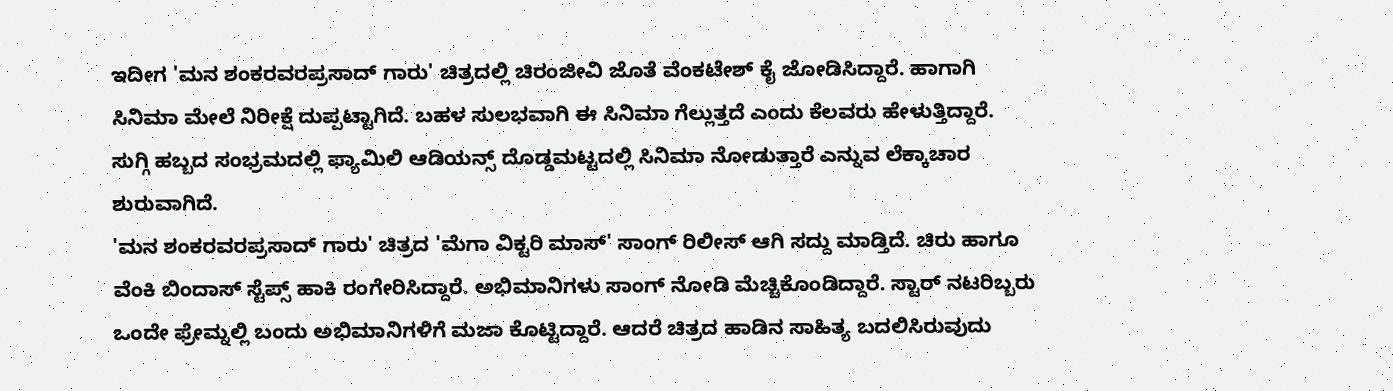ಇದೀಗ 'ಮನ ಶಂಕರವರಪ್ರಸಾದ್ ಗಾರು' ಚಿತ್ರದಲ್ಲಿ ಚಿರಂಜೀವಿ ಜೊತೆ ವೆಂಕಟೇಶ್ ಕೈ ಜೋಡಿಸಿದ್ದಾರೆ. ಹಾಗಾಗಿ ಸಿನಿಮಾ ಮೇಲೆ ನಿರೀಕ್ಷೆ ದುಪ್ಪಟ್ಟಾಗಿದೆ. ಬಹಳ ಸುಲಭವಾಗಿ ಈ ಸಿನಿಮಾ ಗೆಲ್ಲುತ್ತದೆ ಎಂದು ಕೆಲವರು ಹೇಳುತ್ತಿದ್ದಾರೆ. ಸುಗ್ಗಿ ಹಬ್ಬದ ಸಂಭ್ರಮದಲ್ಲಿ ಫ್ಯಾಮಿಲಿ ಆಡಿಯನ್ಸ್ ದೊಡ್ಡಮಟ್ಟದಲ್ಲಿ ಸಿನಿಮಾ ನೋಡುತ್ತಾರೆ ಎನ್ನುವ ಲೆಕ್ಕಾಚಾರ ಶುರುವಾಗಿದೆ.
'ಮನ ಶಂಕರವರಪ್ರಸಾದ್ ಗಾರು' ಚಿತ್ರದ 'ಮೆಗಾ ವಿಕ್ಟರಿ ಮಾಸ್' ಸಾಂಗ್ ರಿಲೀಸ್ ಆಗಿ ಸದ್ದು ಮಾಡ್ತಿದೆ. ಚಿರು ಹಾಗೂ ವೆಂಕಿ ಬಿಂದಾಸ್ ಸ್ಟೆಪ್ಸ್ ಹಾಕಿ ರಂಗೇರಿಸಿದ್ದಾರೆ. ಅಭಿಮಾನಿಗಳು ಸಾಂಗ್ ನೋಡಿ ಮೆಚ್ಚಿಕೊಂಡಿದ್ದಾರೆ. ಸ್ಟಾರ್ ನಟರಿಬ್ಬರು ಒಂದೇ ಫ್ರೇಮ್ನಲ್ಲಿ ಬಂದು ಅಭಿಮಾನಿಗಳಿಗೆ ಮಜಾ ಕೊಟ್ಟಿದ್ದಾರೆ. ಆದರೆ ಚಿತ್ರದ ಹಾಡಿನ ಸಾಹಿತ್ಯ ಬದಲಿಸಿರುವುದು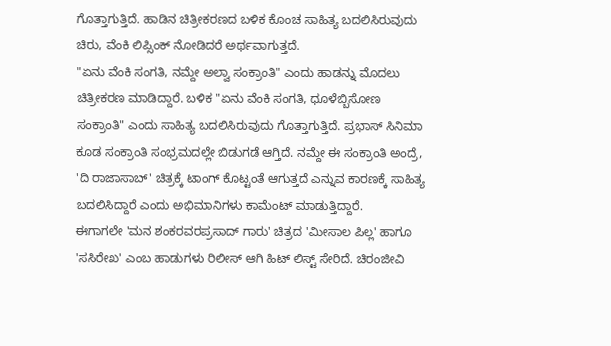ಗೊತ್ತಾಗುತ್ತಿದೆ. ಹಾಡಿನ ಚಿತ್ರೀಕರಣದ ಬಳಿಕ ಕೊಂಚ ಸಾಹಿತ್ಯ ಬದಲಿಸಿರುವುದು ಚಿರು, ವೆಂಕಿ ಲಿಪ್ಸಿಂಕ್ ನೋಡಿದರೆ ಅರ್ಥವಾಗುತ್ತದೆ.
"ಏನು ವೆಂಕಿ ಸಂಗತಿ, ನಮ್ದೇ ಅಲ್ವಾ ಸಂಕ್ರಾಂತಿ" ಎಂದು ಹಾಡನ್ನು ಮೊದಲು ಚಿತ್ರೀಕರಣ ಮಾಡಿದ್ದಾರೆ. ಬಳಿಕ "ಏನು ವೆಂಕಿ ಸಂಗತಿ, ಧೂಳೆಬ್ಬಿಸೋಣ ಸಂಕ್ರಾಂತಿ" ಎಂದು ಸಾಹಿತ್ಯ ಬದಲಿಸಿರುವುದು ಗೊತ್ತಾಗುತ್ತಿದೆ. ಪ್ರಭಾಸ್ ಸಿನಿಮಾ ಕೂಡ ಸಂಕ್ರಾಂತಿ ಸಂಭ್ರಮದಲ್ಲೇ ಬಿಡುಗಡೆ ಆಗ್ತಿದೆ. ನಮ್ದೇ ಈ ಸಂಕ್ರಾಂತಿ ಅಂದ್ರೆ, 'ದಿ ರಾಜಾಸಾಬ್' ಚಿತ್ರಕ್ಕೆ ಟಾಂಗ್ ಕೊಟ್ಟಂತೆ ಆಗುತ್ತದೆ ಎನ್ನುವ ಕಾರಣಕ್ಕೆ ಸಾಹಿತ್ಯ ಬದಲಿಸಿದ್ದಾರೆ ಎಂದು ಅಭಿಮಾನಿಗಳು ಕಾಮೆಂಟ್ ಮಾಡುತ್ತಿದ್ದಾರೆ.
ಈಗಾಗಲೇ 'ಮನ ಶಂಕರವರಪ್ರಸಾದ್ ಗಾರು' ಚಿತ್ರದ 'ಮೀಸಾಲ ಪಿಲ್ಲ' ಹಾಗೂ 'ಸಸಿರೇಖ' ಎಂಬ ಹಾಡುಗಳು ರಿಲೀಸ್ ಆಗಿ ಹಿಟ್ ಲಿಸ್ಟ್ ಸೇರಿದೆ. ಚಿರಂಜೀವಿ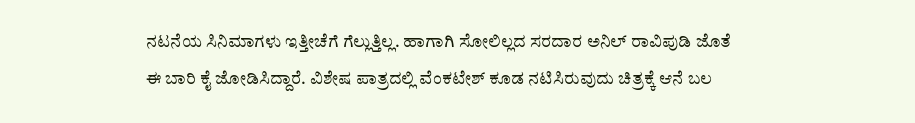ನಟನೆಯ ಸಿನಿಮಾಗಳು ಇತ್ತೀಚೆಗೆ ಗೆಲ್ಲುತ್ತಿಲ್ಲ. ಹಾಗಾಗಿ ಸೋಲಿಲ್ಲದ ಸರದಾರ ಅನಿಲ್ ರಾವಿಪುಡಿ ಜೊತೆ ಈ ಬಾರಿ ಕೈ ಜೋಡಿಸಿದ್ದಾರೆ. ವಿಶೇಷ ಪಾತ್ರದಲ್ಲಿ ವೆಂಕಟೇಶ್ ಕೂಡ ನಟಿಸಿರುವುದು ಚಿತ್ರಕ್ಕೆ ಆನೆ ಬಲ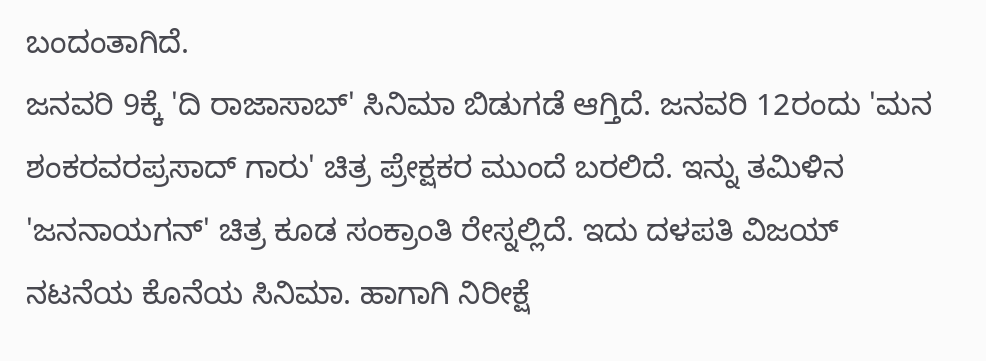ಬಂದಂತಾಗಿದೆ.
ಜನವರಿ 9ಕ್ಕೆ 'ದಿ ರಾಜಾಸಾಬ್' ಸಿನಿಮಾ ಬಿಡುಗಡೆ ಆಗ್ತಿದೆ. ಜನವರಿ 12ರಂದು 'ಮನ ಶಂಕರವರಪ್ರಸಾದ್ ಗಾರು' ಚಿತ್ರ ಪ್ರೇಕ್ಷಕರ ಮುಂದೆ ಬರಲಿದೆ. ಇನ್ನು ತಮಿಳಿನ 'ಜನನಾಯಗನ್' ಚಿತ್ರ ಕೂಡ ಸಂಕ್ರಾಂತಿ ರೇಸ್ನಲ್ಲಿದೆ. ಇದು ದಳಪತಿ ವಿಜಯ್ ನಟನೆಯ ಕೊನೆಯ ಸಿನಿಮಾ. ಹಾಗಾಗಿ ನಿರೀಕ್ಷೆ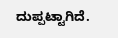ದುಪ್ಪಟ್ಟಾಗಿದೆ.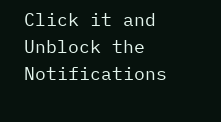Click it and Unblock the Notifications